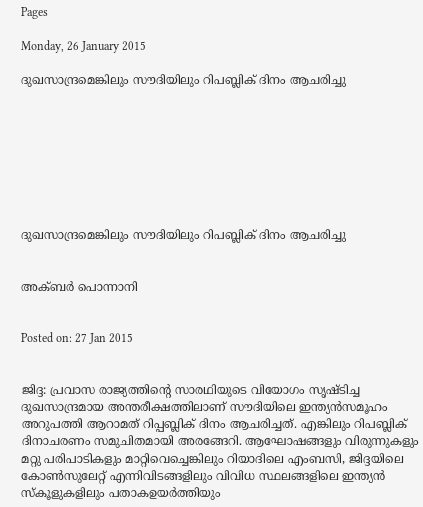Pages

Monday, 26 January 2015

ദുഖസാന്ദ്രമെങ്കിലും സൗദിയിലും റിപബ്ലിക് ദിനം ആചരിച്ചു








ദുഖസാന്ദ്രമെങ്കിലും സൗദിയിലും റിപബ്ലിക് ദിനം ആചരിച്ചു


അക്ബര്‍ പൊന്നാനി


Posted on: 27 Jan 2015


ജിദ്ദ: പ്രവാസ രാജ്യത്തിന്റെ സാരഥിയുടെ വിയോഗം സൃഷ്ടിച്ച ദുഖസാന്ദ്രമായ അന്തരീക്ഷത്തിലാണ് സൗദിയിലെ ഇന്ത്യന്‍സമൂഹം അറുപത്തി ആറാമത് റിപ്പബ്ലിക് ദിനം ആചരിച്ചത്. എങ്കിലും റിപബ്ലിക് ദിനാചരണം സമുചിതമായി അരങ്ങേറി. ആഘോഷങ്ങളും വിരുന്നുകളും മറ്റു പരിപാടികളും മാറ്റിവെച്ചെങ്കിലും റിയാദിലെ എംബസി, ജിദ്ദയിലെ കോണ്‍സുലേറ്റ് എന്നിവിടങ്ങളിലും വിവിധ സ്ഥലങ്ങളിലെ ഇന്ത്യന്‍ സ്‌കൂളുകളിലും പതാകഉയര്‍ത്തിയും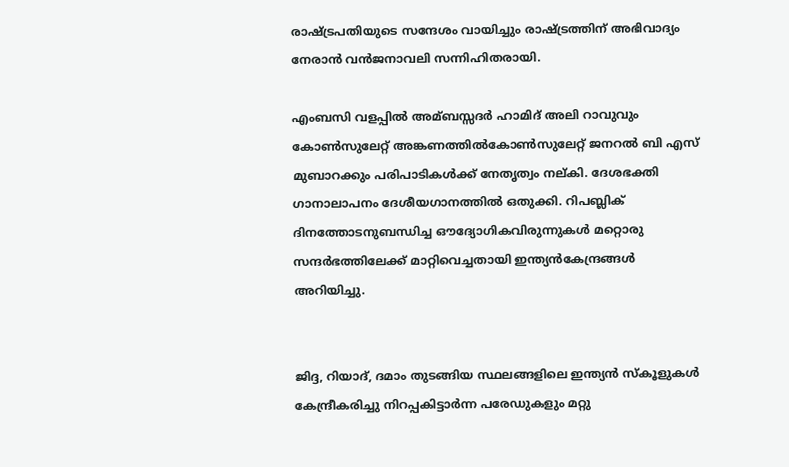രാഷ്ട്രപതിയുടെ സന്ദേശം വായിച്ചും രാഷ്ട്രത്തിന് അഭിവാദ്യം നേരാന്‍ വന്‍ജനാവലി സന്നിഹിതരായി.

എംബസി വളപ്പില്‍ അമ്ബസ്സദര്‍ ഹാമിദ് അലി റാവുവും കോണ്‍സുലേറ്റ് അങ്കണത്തില്‍കോണ്‍സുലേറ്റ് ജനറല്‍ ബി എസ് മുബാറക്കും പരിപാടികള്‍ക്ക് നേതൃത്വം നല്കി. ദേശഭക്തി ഗാനാലാപനം ദേശീയഗാനത്തില്‍ ഒതുക്കി. റിപബ്ലിക് ദിനത്തോടനുബന്ധിച്ച ഔദ്യോഗികവിരുന്നുകള്‍ മറ്റൊരു സന്ദര്‍ഭത്തിലേക്ക് മാറ്റിവെച്ചതായി ഇന്ത്യന്‍കേന്ദ്രങ്ങള്‍ അറിയിച്ചു.


ജിദ്ദ, റിയാദ്, ദമാം തുടങ്ങിയ സ്ഥലങ്ങളിലെ ഇന്ത്യന്‍ സ്‌കൂളുകള്‍ കേന്ദ്രീകരിച്ചു നിറപ്പകിട്ടാര്‍ന്ന പരേഡുകളും മറ്റു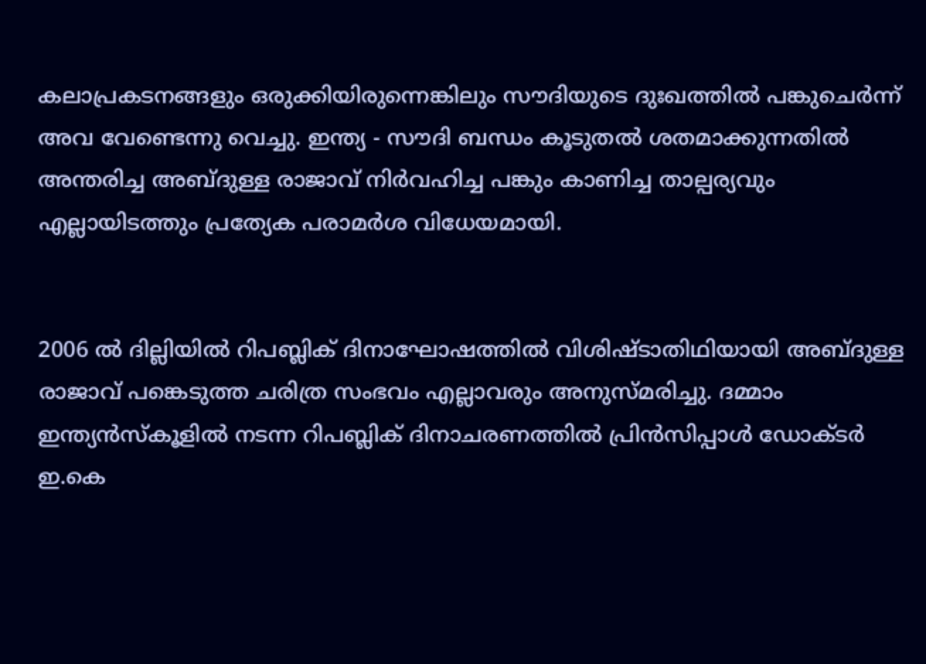കലാപ്രകടനങ്ങളും ഒരുക്കിയിരുന്നെങ്കിലും സൗദിയുടെ ദുഃഖത്തില്‍ പങ്കുചെര്‍ന്ന് അവ വേണ്ടെന്നു വെച്ചു. ഇന്ത്യ - സൗദി ബന്ധം കൂടുതല്‍ ശതമാക്കുന്നതില്‍ അന്തരിച്ച അബ്ദുള്ള രാജാവ് നിര്‍വഹിച്ച പങ്കും കാണിച്ച താല്പര്യവും എല്ലായിടത്തും പ്രത്യേക പരാമര്‍ശ വിധേയമായി.


2006 ല്‍ ദില്ലിയില്‍ റിപബ്ലിക് ദിനാഘോഷത്തില്‍ വിശിഷ്ടാതിഥിയായി അബ്ദുള്ള രാജാവ് പങ്കെടുത്ത ചരിത്ര സംഭവം എല്ലാവരും അനുസ്മരിച്ചു. ദമ്മാം ഇന്ത്യന്‍സ്‌കൂളില്‍ നടന്ന റിപബ്ലിക് ദിനാചരണത്തില്‍ പ്രിന്‍സിപ്പാള്‍ ഡോക്ടര്‍ ഇ.കെ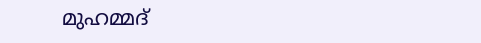മുഹമ്മദ്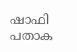ഷാഫി പതാക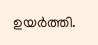ഉയര്‍ത്തി.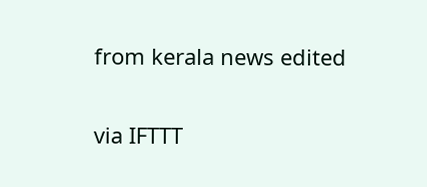from kerala news edited

via IFTTT